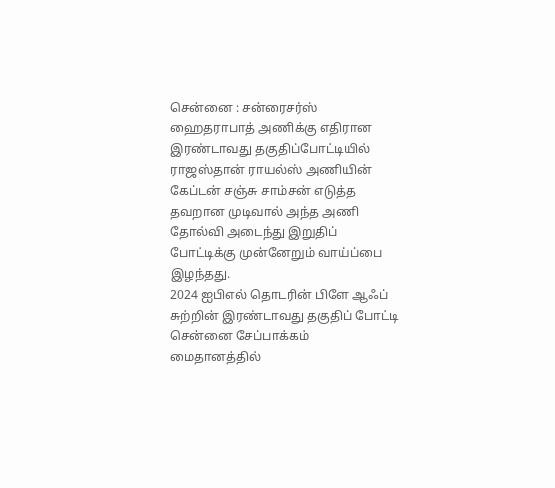சென்னை : சன்ரைசர்ஸ் ஹைதராபாத் அணிக்கு எதிரான இரண்டாவது தகுதிப்போட்டியில் ராஜஸ்தான் ராயல்ஸ் அணியின் கேப்டன் சஞ்சு சாம்சன் எடுத்த தவறான முடிவால் அந்த அணி தோல்வி அடைந்து இறுதிப் போட்டிக்கு முன்னேறும் வாய்ப்பை இழந்தது.
2024 ஐபிஎல் தொடரின் பிளே ஆஃப் சுற்றின் இரண்டாவது தகுதிப் போட்டி சென்னை சேப்பாக்கம் மைதானத்தில்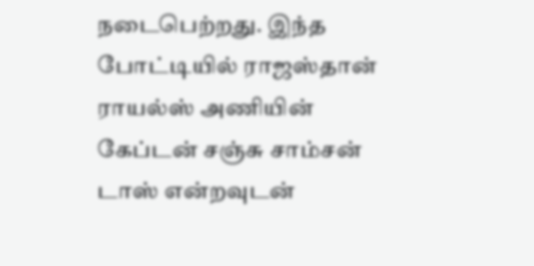நடைபெற்றது. இந்த போட்டியில் ராஜஸ்தான் ராயல்ஸ் அணியின் கேப்டன் சஞ்சு சாம்சன் டாஸ் என்றவுடன்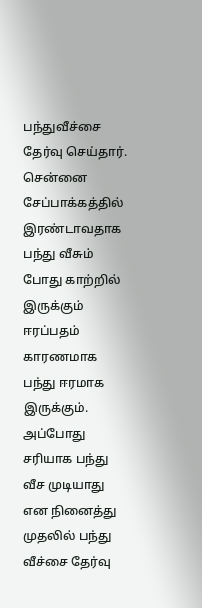பந்துவீச்சை தேர்வு செய்தார். சென்னை சேப்பாக்கத்தில் இரண்டாவதாக பந்து வீசும் போது காற்றில் இருக்கும் ஈரப்பதம் காரணமாக பந்து ஈரமாக இருக்கும். அப்போது சரியாக பந்து வீச முடியாது என நினைத்து முதலில் பந்து வீச்சை தேர்வு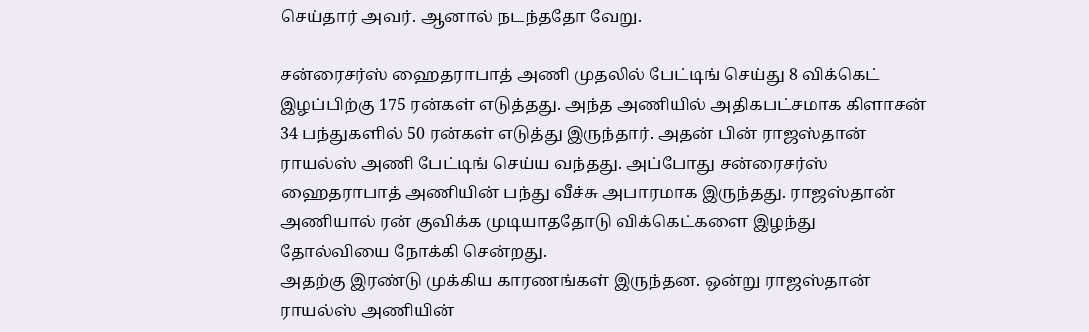செய்தார் அவர். ஆனால் நடந்ததோ வேறு.

சன்ரைசர்ஸ் ஹைதராபாத் அணி முதலில் பேட்டிங் செய்து 8 விக்கெட் இழப்பிற்கு 175 ரன்கள் எடுத்தது. அந்த அணியில் அதிகபட்சமாக கிளாசன் 34 பந்துகளில் 50 ரன்கள் எடுத்து இருந்தார். அதன் பின் ராஜஸ்தான் ராயல்ஸ் அணி பேட்டிங் செய்ய வந்தது. அப்போது சன்ரைசர்ஸ் ஹைதராபாத் அணியின் பந்து வீச்சு அபாரமாக இருந்தது. ராஜஸ்தான் அணியால் ரன் குவிக்க முடியாததோடு விக்கெட்களை இழந்து தோல்வியை நோக்கி சென்றது.
அதற்கு இரண்டு முக்கிய காரணங்கள் இருந்தன. ஒன்று ராஜஸ்தான் ராயல்ஸ் அணியின்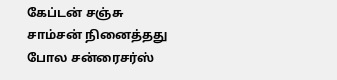கேப்டன் சஞ்சு சாம்சன் நினைத்தது போல சன்ரைசர்ஸ்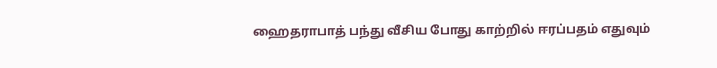ஹைதராபாத் பந்து வீசிய போது காற்றில் ஈரப்பதம் எதுவும்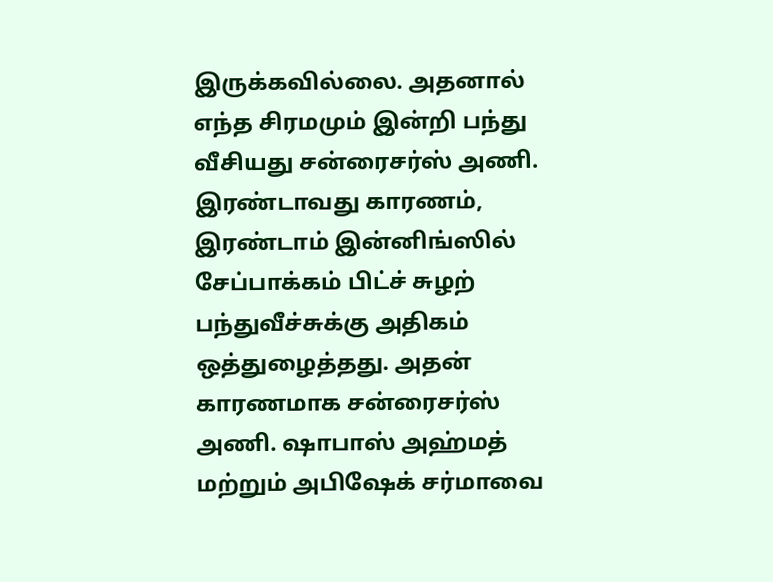இருக்கவில்லை. அதனால் எந்த சிரமமும் இன்றி பந்து வீசியது சன்ரைசர்ஸ் அணி.
இரண்டாவது காரணம், இரண்டாம் இன்னிங்ஸில் சேப்பாக்கம் பிட்ச் சுழற் பந்துவீச்சுக்கு அதிகம் ஒத்துழைத்தது. அதன் காரணமாக சன்ரைசர்ஸ் அணி. ஷாபாஸ் அஹ்மத் மற்றும் அபிஷேக் சர்மாவை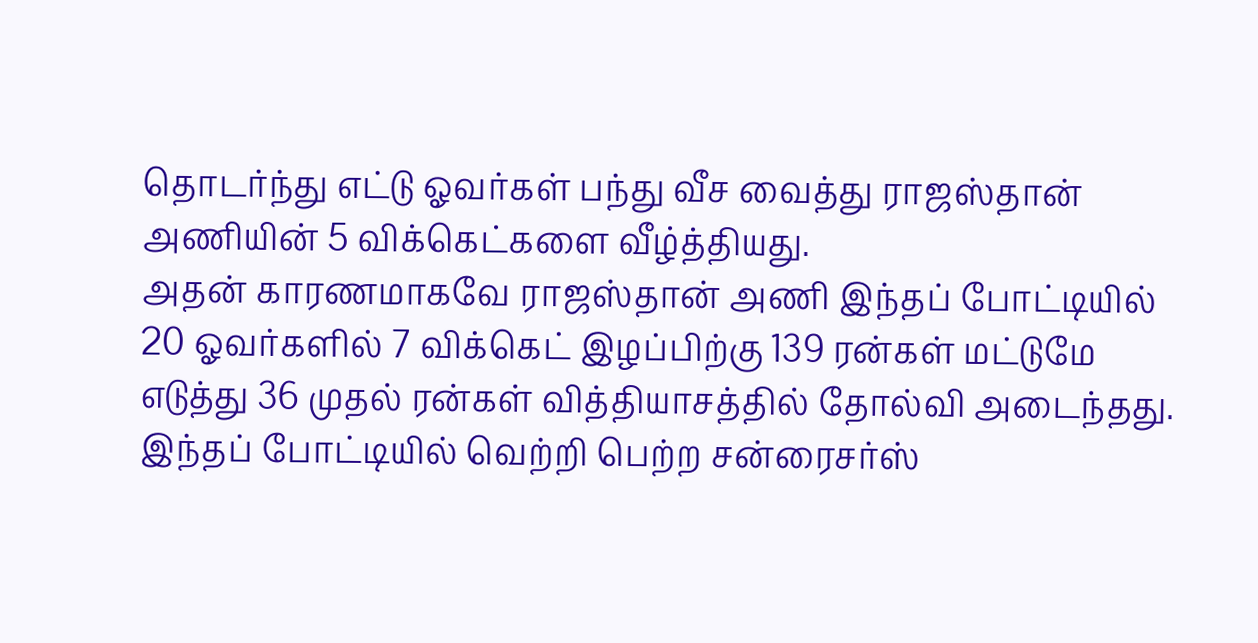தொடர்ந்து எட்டு ஓவர்கள் பந்து வீச வைத்து ராஜஸ்தான் அணியின் 5 விக்கெட்களை வீழ்த்தியது.
அதன் காரணமாகவே ராஜஸ்தான் அணி இந்தப் போட்டியில் 20 ஓவர்களில் 7 விக்கெட் இழப்பிற்கு 139 ரன்கள் மட்டுமே எடுத்து 36 முதல் ரன்கள் வித்தியாசத்தில் தோல்வி அடைந்தது. இந்தப் போட்டியில் வெற்றி பெற்ற சன்ரைசர்ஸ்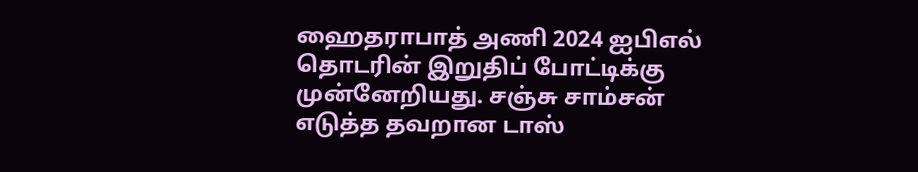ஹைதராபாத் அணி 2024 ஐபிஎல் தொடரின் இறுதிப் போட்டிக்கு முன்னேறியது. சஞ்சு சாம்சன் எடுத்த தவறான டாஸ்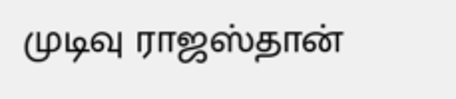முடிவு ராஜஸ்தான்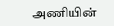அணியின்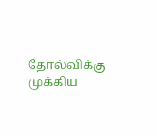தோல்விக்கு முக்கிய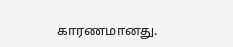காரணமானது.